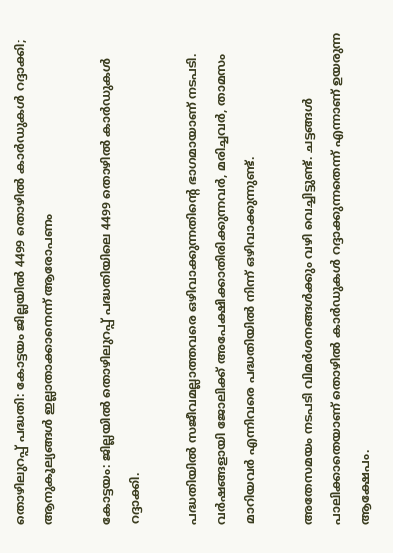തൊഴിലുറപ്പ് പദ്ധതി: കോട്ടയം ജില്ലയില്‍ 4499 തൊഴില്‍ കാര്‍ഡുകള്‍ റദ്ദാക്കി; ആനുകൂല്യങ്ങള്‍ ഇല്ലാതാക്കാനെന്ന് ആരോപണം

കോട്ടയം: ജില്ലയില്‍ തൊഴിലുറപ്പ് പദ്ധതിയിലെ 4499 തൊഴില്‍ കാര്‍ഡുകള്‍ റദ്ദാക്കി.

പദ്ധതിയില്‍ സജീവമല്ലാത്തവരെ ഒഴിവാക്കുന്നതിന്റെ ഭാഗമായാണ് നടപടി.
വര്‍ഷങ്ങളായി ജോലിക്ക് അപേക്ഷിക്കാതിരിക്കുന്നവര്‍, മരിച്ചവര്‍, താമസം മാറിയവര്‍ എന്നിവരെ പദ്ധതിയില്‍ നിന്ന് ഒഴിവാക്കുന്നുണ്ട്.

അതേസമയം നടപടി വിമര്‍ശനങ്ങള്‍ക്കും വഴി വെച്ചിട്ടുണ്ട്. ചട്ടങ്ങള്‍ പാലിക്കാതെയാണ് തൊഴില്‍ കാര്‍ഡുകള്‍ റദ്ദാക്കുന്നതെന്ന് എന്നാണ് ഉയരുന്ന ആക്ഷേപം.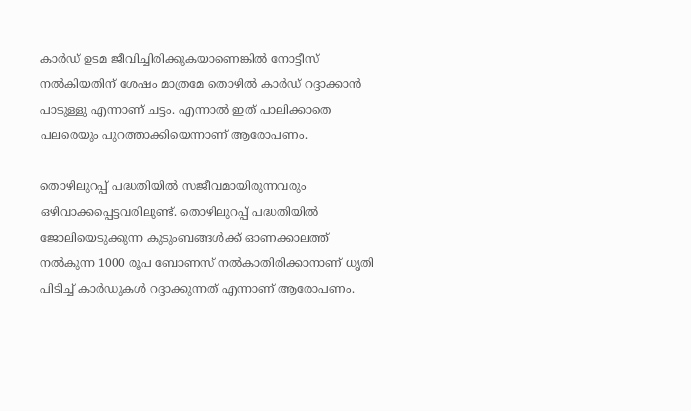കാര്‍ഡ് ഉടമ ജീവിച്ചിരിക്കുകയാണെങ്കില്‍ നോട്ടീസ് നല്‍കിയതിന് ശേഷം മാത്രമേ തൊഴില്‍ കാര്‍ഡ് റദ്ദാക്കാന്‍ പാടുള്ളു എന്നാണ് ചട്ടം. എന്നാല്‍ ഇത് പാലിക്കാതെ പലരെയും പുറത്താക്കിയെന്നാണ് ആരോപണം.

തൊഴിലുറപ്പ് പദ്ധതിയില്‍ സജീവമായിരുന്നവരും ഒഴിവാക്കപ്പെട്ടവരിലുണ്ട്. തൊഴിലുറപ്പ് പദ്ധതിയില്‍ ജോലിയെടുക്കുന്ന കുടുംബങ്ങള്‍ക്ക് ഓണക്കാലത്ത് നല്‍കുന്ന 1000 രൂപ ബോണസ് നല്‍കാതിരിക്കാനാണ് ധൃതി പിടിച്ച്‌ കാര്‍ഡുകള്‍ റദ്ദാക്കുന്നത് എന്നാണ് ആരോപണം.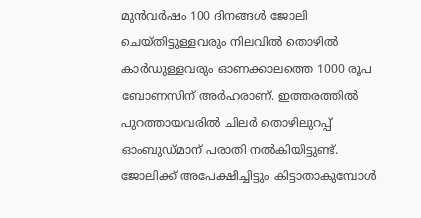മുന്‍വര്‍ഷം 100 ദിനങ്ങള്‍ ജോലി ചെയ്തിട്ടുള്ളവരും നിലവില്‍ തൊഴില്‍ കാര്‍ഡുള്ളവരും ഓണക്കാലത്തെ 1000 രൂപ ബോണസിന് അര്‍ഹരാണ്. ഇത്തരത്തില്‍ പുറത്തായവരില്‍ ചിലര്‍ തൊഴിലുറപ്പ് ഓംബുഡ്മാന് പരാതി നല്‍കിയിട്ടുണ്ട്. ജോലിക്ക് അപേക്ഷിച്ചിട്ടും കിട്ടാതാകുമ്പോള്‍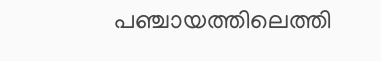പഞ്ചായത്തിലെത്തി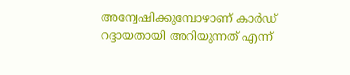അന്വേഷിക്കുമ്പോഴാണ് കാര്‍ഡ് റദ്ദായതായി അറിയുന്നത് എന്ന്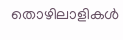തൊഴിലാളികള്‍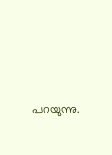പറയുന്നു.